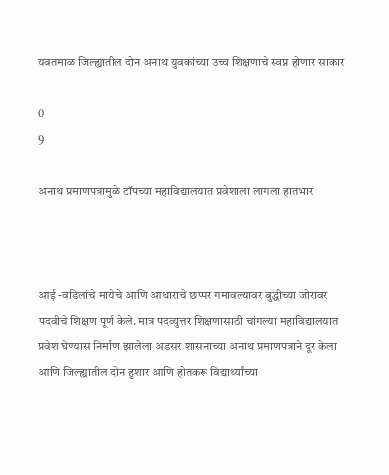यवतमाळ जिल्ह्यातील दोन अनाथ युवकांच्या उच्च शिक्षणाचे स्वप्न होणार साकार

0
9

अनाथ प्रमाणपत्रामुळे टॉपच्या महाविद्यालयात प्रवेशाला लागला हातभार



आई -वडिलांचे मायेचे आणि आधाराचे छप्पर गमावल्यावर बुद्धीच्या जोरावर पदवीचे शिक्षण पूर्ण केले. मात्र पदव्युत्तर शिक्षणासाठी चांगल्या महाविद्यालयात प्रवेश घेण्यास निर्माण झालेला अडसर शासनाच्या अनाथ प्रमाणपत्राने दूर केला आणि जिल्ह्यातील दोन हुशार आणि होतकरू विद्यार्थ्यांच्या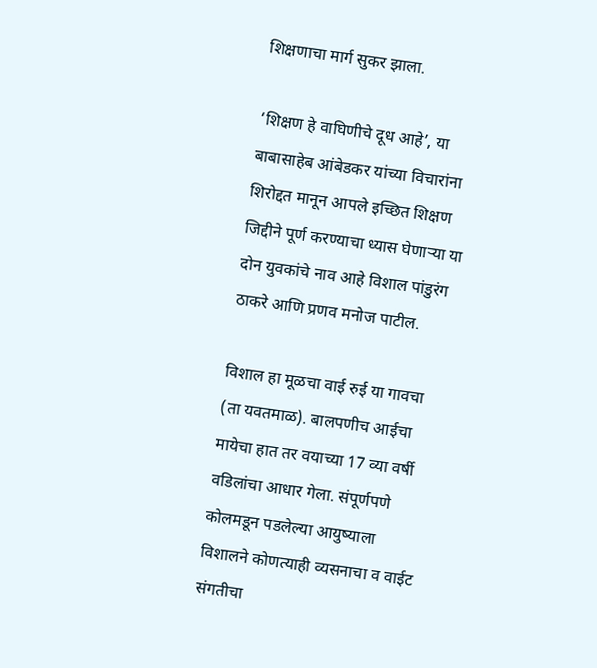शिक्षणाचा मार्ग सुकर झाला.

‘शिक्षण हे वाघिणीचे दूध आहे’, या बाबासाहेब आंबेडकर यांच्या विचारांना शिरोद्दत मानून आपले इच्छित शिक्षण जिद्दीने पूर्ण करण्याचा ध्यास घेणाऱ्या या दोन युवकांचे नाव आहे विशाल पांडुरंग ठाकरे आणि प्रणव मनोज पाटील.

विशाल हा मूळचा वाई रुई या गावचा (ता यवतमाळ). बालपणीच आईचा मायेचा हात तर वयाच्या 17 व्या वर्षी वडिलांचा आधार गेला. संपूर्णपणे कोलमडून पडलेल्या आयुष्याला विशालने कोणत्याही व्यसनाचा व वाईट संगतीचा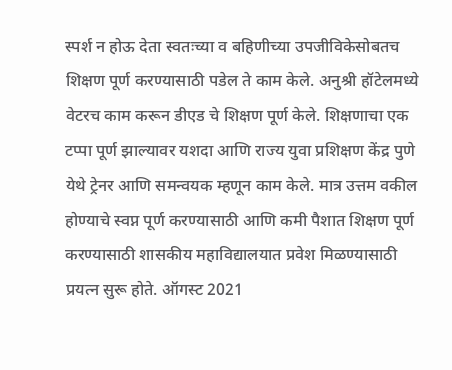स्पर्श न होऊ देता स्वतःच्या व बहिणीच्या उपजीविकेसोबतच शिक्षण पूर्ण करण्यासाठी पडेल ते काम केले. अनुश्री हॉटेलमध्ये वेटरच काम करून डीएड चे शिक्षण पूर्ण केले. शिक्षणाचा एक टप्पा पूर्ण झाल्यावर यशदा आणि राज्य युवा प्रशिक्षण केंद्र पुणे येथे ट्रेनर आणि समन्वयक म्हणून काम केले. मात्र उत्तम वकील होण्याचे स्वप्न पूर्ण करण्यासाठी आणि कमी पैशात शिक्षण पूर्ण करण्यासाठी शासकीय महाविद्यालयात प्रवेश मिळण्यासाठी प्रयत्न सुरू होते. ऑगस्ट 2021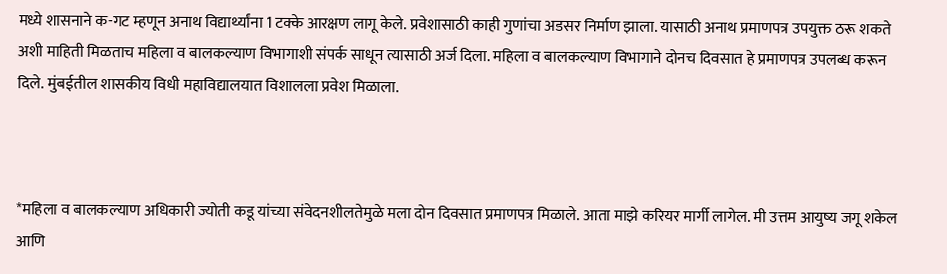मध्ये शासनाने क-गट म्हणून अनाथ विद्यार्थ्यांना 1 टक्के आरक्षण लागू केले. प्रवेशासाठी काही गुणांचा अडसर निर्माण झाला. यासाठी अनाथ प्रमाणपत्र उपयुक्त ठरू शकते अशी माहिती मिळताच महिला व बालकल्याण विभागाशी संपर्क साधून त्यासाठी अर्ज दिला. महिला व बालकल्याण विभागाने दोनच दिवसात हे प्रमाणपत्र उपलब्ध करून दिले. मुंबईतील शासकीय विधी महाविद्यालयात विशालला प्रवेश मिळाला.



*महिला व बालकल्याण अधिकारी ज्योती कडू यांच्या संवेदनशीलतेमुळे मला दोन दिवसात प्रमाणपत्र मिळाले. आता माझे करियर मार्गी लागेल. मी उत्तम आयुष्य जगू शकेल आणि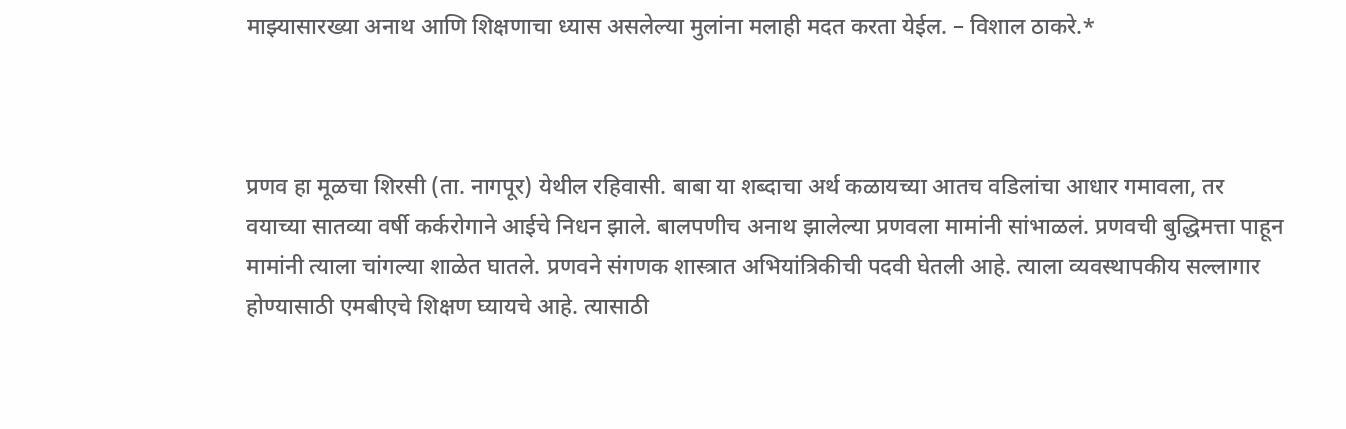माझ्यासारख्या अनाथ आणि शिक्षणाचा ध्यास असलेल्या मुलांना मलाही मदत करता येईल. – विशाल ठाकरे.*



प्रणव हा मूळचा शिरसी (ता. नागपूर) येथील रहिवासी. बाबा या शब्दाचा अर्थ कळायच्या आतच वडिलांचा आधार गमावला, तर वयाच्या सातव्या वर्षी कर्करोगाने आईचे निधन झाले. बालपणीच अनाथ झालेल्या प्रणवला मामांनी सांभाळलं. प्रणवची बुद्धिमत्ता पाहून मामांनी त्याला चांगल्या शाळेत घातले. प्रणवने संगणक शास्त्रात अभियांत्रिकीची पदवी घेतली आहे. त्याला व्यवस्थापकीय सल्लागार होण्यासाठी एमबीएचे शिक्षण घ्यायचे आहे. त्यासाठी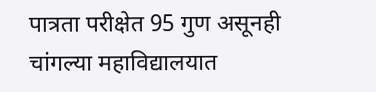पात्रता परीक्षेत 95 गुण असूनही चांगल्या महाविद्यालयात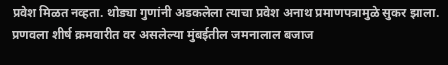प्रवेश मिळत नव्हता. थोड्या गुणांनी अडकलेला त्याचा प्रवेश अनाथ प्रमाणपत्रामुळे सुकर झाला. प्रणवला शीर्ष क्रमवारीत वर असलेल्या मुंबईतील जमनालाल बजाज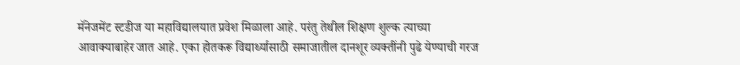मॅनेजमेंट स्टडीज या महाविद्यालयात प्रवेश मिळाला आहे. परंतु तेथील शिक्षण शुल्क त्याच्या आवाक्याबाहेर जात आहे. एका होतकरू विद्यार्थ्यासाठी समाजातील दानशूर व्यक्तींनी पुढे येण्याची गरज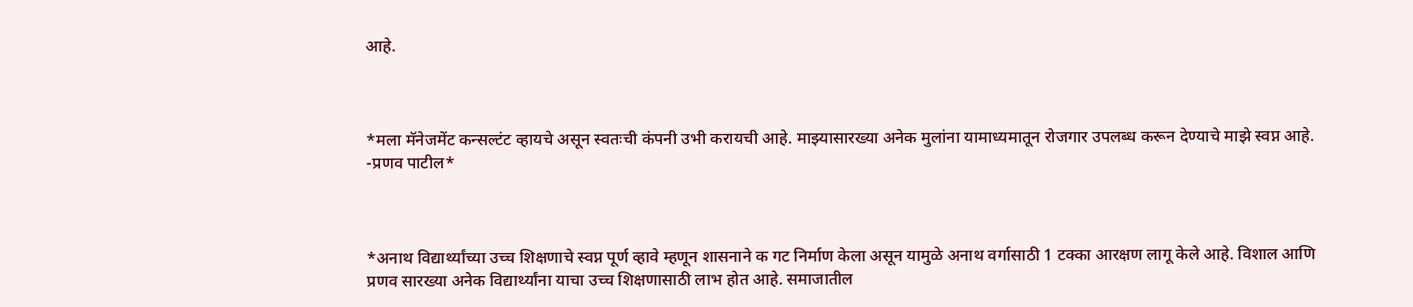आहे.



*मला मॅनेजमेंट कन्सल्टंट व्हायचे असून स्वतःची कंपनी उभी करायची आहे. माझ्यासारख्या अनेक मुलांना यामाध्यमातून रोजगार उपलब्ध करून देण्याचे माझे स्वप्न आहे. -प्रणव पाटील*



*अनाथ विद्यार्थ्यांच्या उच्च शिक्षणाचे स्वप्न पूर्ण व्हावे म्हणून शासनाने क गट निर्माण केला असून यामुळे अनाथ वर्गासाठी 1 टक्का आरक्षण लागू केले आहे. विशाल आणि प्रणव सारख्या अनेक विद्यार्थ्यांना याचा उच्च शिक्षणासाठी लाभ होत आहे. समाजातील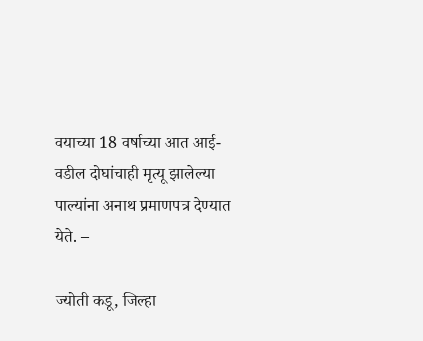वयाच्या 18 वर्षाच्या आत आई- वडील दोघांचाही मृत्यू झालेल्या पाल्यांना अनाथ प्रमाणपत्र देण्यात येते. –

ज्योती कडू, जिल्हा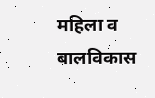महिला व बालविकास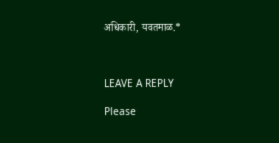अधिकारी, यवतमाळ.*



LEAVE A REPLY

Please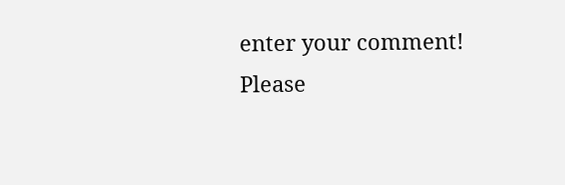enter your comment!
Please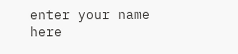enter your name here